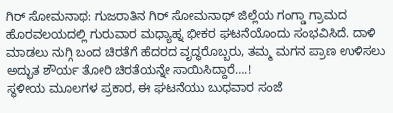ಗಿರ್ ಸೋಮನಾಥ: ಗುಜರಾತಿನ ಗಿರ್ ಸೋಮನಾಥ್ ಜಿಲ್ಲೆಯ ಗಂಗ್ಡಾ ಗ್ರಾಮದ ಹೊರವಲಯದಲ್ಲಿ ಗುರುವಾರ ಮಧ್ಯಾಹ್ನ ಭೀಕರ ಘಟನೆಯೊಂದು ಸಂಭವಿಸಿದೆ. ದಾಳಿ ಮಾಡಲು ನುಗ್ಗಿ ಬಂದ ಚಿರತೆಗೆ ಹೆದರದ ವೃದ್ಧರೊಬ್ಬರು, ತಮ್ಮ ಮಗನ ಪ್ರಾಣ ಉಳಿಸಲು ಅದ್ಭುತ ಶೌರ್ಯ ತೋರಿ ಚಿರತೆಯನ್ನೇ ಸಾಯಿಸಿದ್ದಾರೆ….!
ಸ್ಥಳೀಯ ಮೂಲಗಳ ಪ್ರಕಾರ, ಈ ಘಟನೆಯು ಬುಧವಾರ ಸಂಜೆ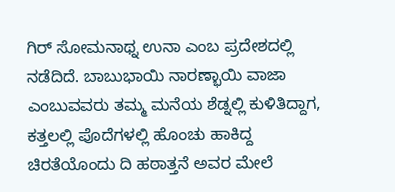ಗಿರ್ ಸೋಮನಾಥ್ನ ಉನಾ ಎಂಬ ಪ್ರದೇಶದಲ್ಲಿ ನಡೆದಿದೆ. ಬಾಬುಭಾಯಿ ನಾರಣ್ಭಾಯಿ ವಾಜಾ ಎಂಬುವವರು ತಮ್ಮ ಮನೆಯ ಶೆಡ್ನಲ್ಲಿ ಕುಳಿತಿದ್ದಾಗ, ಕತ್ತಲಲ್ಲಿ ಪೊದೆಗಳಲ್ಲಿ ಹೊಂಚು ಹಾಕಿದ್ದ ಚಿರತೆಯೊಂದು ದಿ ಹಠಾತ್ತನೆ ಅವರ ಮೇಲೆ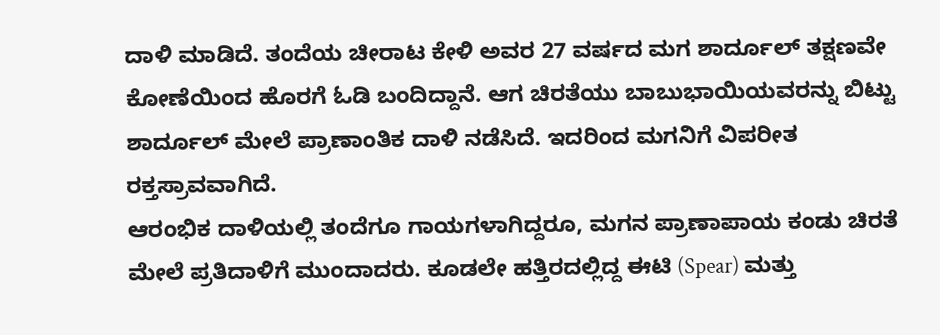ದಾಳಿ ಮಾಡಿದೆ. ತಂದೆಯ ಚೀರಾಟ ಕೇಳಿ ಅವರ 27 ವರ್ಷದ ಮಗ ಶಾರ್ದೂಲ್ ತಕ್ಷಣವೇ ಕೋಣೆಯಿಂದ ಹೊರಗೆ ಓಡಿ ಬಂದಿದ್ದಾನೆ. ಆಗ ಚಿರತೆಯು ಬಾಬುಭಾಯಿಯವರನ್ನು ಬಿಟ್ಟು ಶಾರ್ದೂಲ್ ಮೇಲೆ ಪ್ರಾಣಾಂತಿಕ ದಾಳಿ ನಡೆಸಿದೆ. ಇದರಿಂದ ಮಗನಿಗೆ ವಿಪರೀತ ರಕ್ತಸ್ರಾವವಾಗಿದೆ.
ಆರಂಭಿಕ ದಾಳಿಯಲ್ಲಿ ತಂದೆಗೂ ಗಾಯಗಳಾಗಿದ್ದರೂ, ಮಗನ ಪ್ರಾಣಾಪಾಯ ಕಂಡು ಚಿರತೆ ಮೇಲೆ ಪ್ರತಿದಾಳಿಗೆ ಮುಂದಾದರು. ಕೂಡಲೇ ಹತ್ತಿರದಲ್ಲಿದ್ದ ಈಟಿ (Spear) ಮತ್ತು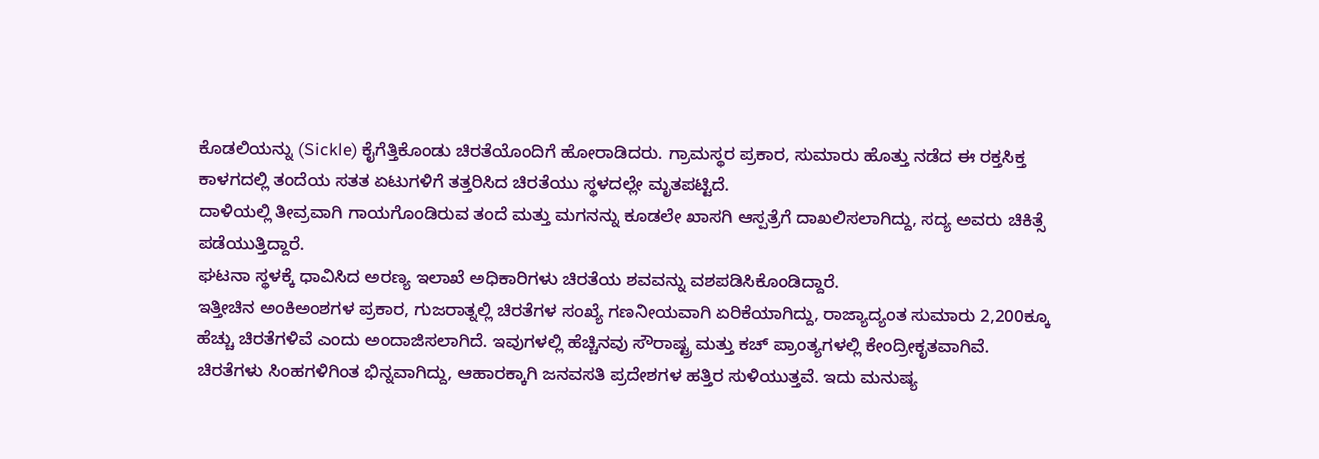ಕೊಡಲಿಯನ್ನು (Sickle) ಕೈಗೆತ್ತಿಕೊಂಡು ಚಿರತೆಯೊಂದಿಗೆ ಹೋರಾಡಿದರು. ಗ್ರಾಮಸ್ಥರ ಪ್ರಕಾರ, ಸುಮಾರು ಹೊತ್ತು ನಡೆದ ಈ ರಕ್ತಸಿಕ್ತ ಕಾಳಗದಲ್ಲಿ ತಂದೆಯ ಸತತ ಏಟುಗಳಿಗೆ ತತ್ತರಿಸಿದ ಚಿರತೆಯು ಸ್ಥಳದಲ್ಲೇ ಮೃತಪಟ್ಟಿದೆ.
ದಾಳಿಯಲ್ಲಿ ತೀವ್ರವಾಗಿ ಗಾಯಗೊಂಡಿರುವ ತಂದೆ ಮತ್ತು ಮಗನನ್ನು ಕೂಡಲೇ ಖಾಸಗಿ ಆಸ್ಪತ್ರೆಗೆ ದಾಖಲಿಸಲಾಗಿದ್ದು, ಸದ್ಯ ಅವರು ಚಿಕಿತ್ಸೆ ಪಡೆಯುತ್ತಿದ್ದಾರೆ.
ಘಟನಾ ಸ್ಥಳಕ್ಕೆ ಧಾವಿಸಿದ ಅರಣ್ಯ ಇಲಾಖೆ ಅಧಿಕಾರಿಗಳು ಚಿರತೆಯ ಶವವನ್ನು ವಶಪಡಿಸಿಕೊಂಡಿದ್ದಾರೆ.
ಇತ್ತೀಚಿನ ಅಂಕಿಅಂಶಗಳ ಪ್ರಕಾರ, ಗುಜರಾತ್ನಲ್ಲಿ ಚಿರತೆಗಳ ಸಂಖ್ಯೆ ಗಣನೀಯವಾಗಿ ಏರಿಕೆಯಾಗಿದ್ದು, ರಾಜ್ಯಾದ್ಯಂತ ಸುಮಾರು 2,200ಕ್ಕೂ ಹೆಚ್ಚು ಚಿರತೆಗಳಿವೆ ಎಂದು ಅಂದಾಜಿಸಲಾಗಿದೆ. ಇವುಗಳಲ್ಲಿ ಹೆಚ್ಚಿನವು ಸೌರಾಷ್ಟ್ರ ಮತ್ತು ಕಚ್ ಪ್ರಾಂತ್ಯಗಳಲ್ಲಿ ಕೇಂದ್ರೀಕೃತವಾಗಿವೆ.
ಚಿರತೆಗಳು ಸಿಂಹಗಳಿಗಿಂತ ಭಿನ್ನವಾಗಿದ್ದು, ಆಹಾರಕ್ಕಾಗಿ ಜನವಸತಿ ಪ್ರದೇಶಗಳ ಹತ್ತಿರ ಸುಳಿಯುತ್ತವೆ. ಇದು ಮನುಷ್ಯ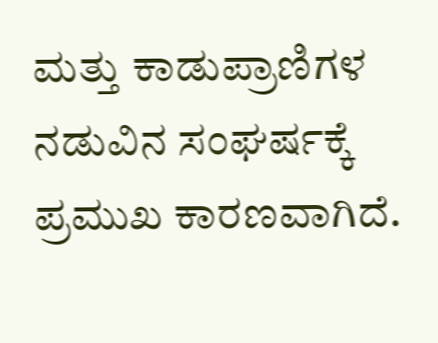ಮತ್ತು ಕಾಡುಪ್ರಾಣಿಗಳ ನಡುವಿನ ಸಂಘರ್ಷಕ್ಕೆ ಪ್ರಮುಖ ಕಾರಣವಾಗಿದೆ.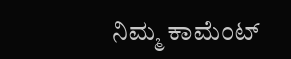ನಿಮ್ಮ ಕಾಮೆಂಟ್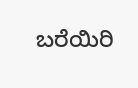ಬರೆಯಿರಿ